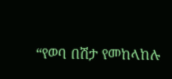“የወባ በሽታ የመከላከሉ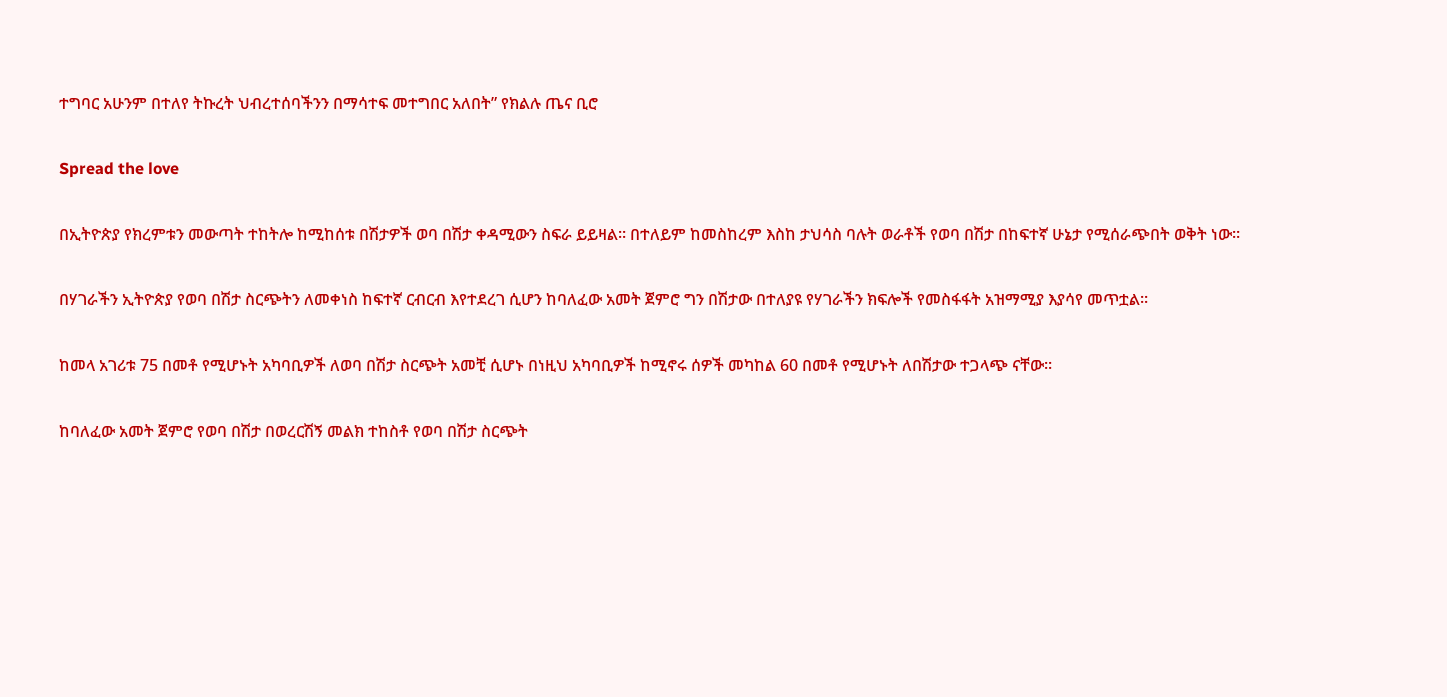ተግባር አሁንም በተለየ ትኩረት ህብረተሰባችንን በማሳተፍ መተግበር አለበት” የክልሉ ጤና ቢሮ

Spread the love

በኢትዮጵያ የክረምቱን መውጣት ተከትሎ ከሚከሰቱ በሽታዎች ወባ በሽታ ቀዳሚውን ስፍራ ይይዛል፡፡ በተለይም ከመስከረም እስከ ታህሳስ ባሉት ወራቶች የወባ በሽታ በከፍተኛ ሁኔታ የሚሰራጭበት ወቅት ነው።

በሃገራችን ኢትዮጵያ የወባ በሽታ ስርጭትን ለመቀነስ ከፍተኛ ርብርብ እየተደረገ ሲሆን ከባለፈው አመት ጀምሮ ግን በሽታው በተለያዩ የሃገራችን ክፍሎች የመስፋፋት አዝማሚያ እያሳየ መጥቷል፡፡

ከመላ አገሪቱ 75 በመቶ የሚሆኑት አካባቢዎች ለወባ በሽታ ስርጭት አመቺ ሲሆኑ በነዚህ አካባቢዎች ከሚኖሩ ሰዎች መካከል 60 በመቶ የሚሆኑት ለበሽታው ተጋላጭ ናቸው፡፡

ከባለፈው አመት ጀምሮ የወባ በሽታ በወረርሽኝ መልክ ተከስቶ የወባ በሽታ ስርጭት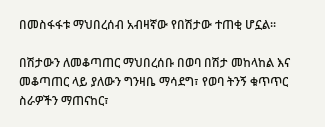በመስፋፋቱ ማህበረሰብ አብዛኛው የበሽታው ተጠቂ ሆኗል፡፡

በሽታውን ለመቆጣጠር ማህበረሰቡ በወባ በሽታ መከላከል እና መቆጣጠር ላይ ያለውን ግንዛቤ ማሳደግ፣ የወባ ትንኝ ቁጥጥር ስራዎችን ማጠናከር፣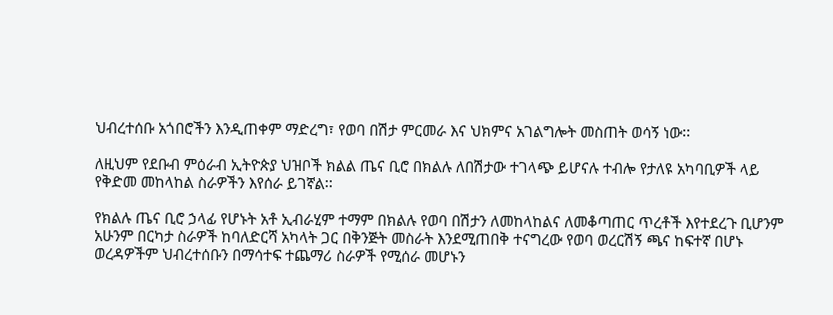ህብረተሰቡ አጎበሮችን እንዲጠቀም ማድረግ፣ የወባ በሽታ ምርመራ እና ህክምና አገልግሎት መስጠት ወሳኝ ነው፡፡

ለዚህም የደቡብ ምዕራብ ኢትዮጵያ ህዝቦች ክልል ጤና ቢሮ በክልሉ ለበሽታው ተገላጭ ይሆናሉ ተብሎ የታለዩ አካባቢዎች ላይ የቅድመ መከላከል ስራዎችን እየሰራ ይገኛል፡፡

የክልሉ ጤና ቢሮ ኃላፊ የሆኑት አቶ ኢብራሂም ተማም በክልሉ የወባ በሽታን ለመከላከልና ለመቆጣጠር ጥረቶች እየተደረጉ ቢሆንም አሁንም በርካታ ስራዎች ከባለድርሻ አካላት ጋር በቅንጅት መስራት እንደሚጠበቅ ተናግረው የወባ ወረርሽኝ ጫና ከፍተኛ በሆኑ ወረዳዎችም ህብረተሰቡን በማሳተፍ ተጨማሪ ስራዎች የሚሰራ መሆኑን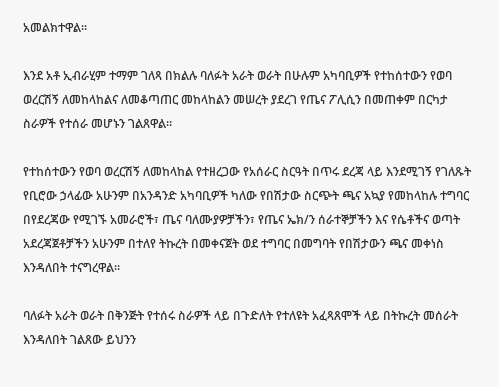አመልክተዋል፡፡

እንደ አቶ ኢብራሂም ተማም ገለጻ በክልሉ ባለፉት አራት ወራት በሁሉም አካባቢዎች የተከሰተውን የወባ ወረርሽኝ ለመከላከልና ለመቆጣጠር መከላከልን መሠረት ያደረገ የጤና ፖሊሲን በመጠቀም በርካታ ስራዎች የተሰራ መሆኑን ገልጸዋል።

የተከሰተውን የወባ ወረርሽኝ ለመከላከል የተዘረጋው የአሰራር ስርዓት በጥሩ ደረጃ ላይ እንደሚገኝ የገለጹት የቢሮው ኃላፊው አሁንም በአንዳንድ አካባቢዎች ካለው የበሽታው ስርጭት ጫና አኳያ የመከላከሉ ተግባር በየደረጃው የሚገኙ አመራሮች፣ ጤና ባለሙያዎቻችን፣ የጤና ኤክ/ን ሰራተኞቻችን እና የሴቶችና ወጣት አደረጃጀቶቻችን አሁንም በተለየ ትኩረት በመቀናጀት ወደ ተግባር በመግባት የበሽታውን ጫና መቀነስ እንዳለበት ተናግረዋል።

ባለፉት አራት ወራት በቅንጅት የተሰሩ ስራዎች ላይ በጉድለት የተለዩት አፈጻጸሞች ላይ በትኩረት መሰራት እንዳለበት ገልጸው ይህንን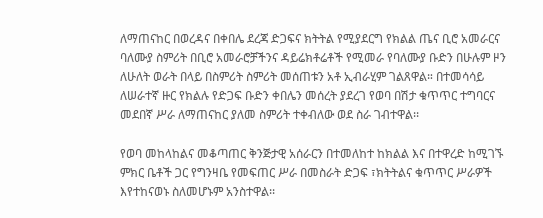ለማጠናከር በወረዳና በቀበሌ ደረጃ ድጋፍና ክትትል የሚያደርግ የክልል ጤና ቢሮ አመራርና ባለሙያ ስምሪት በቢሮ አመራሮቻችንና ዳይሬክቶሬቶች የሚመራ የባለሙያ ቡድን በሁሉም ዞን ለሁለት ወራት በላይ በስምሪት ስምሪት መሰጠቱን አቶ ኢብራሂም ገልጸዋል። በተመሳሳይ ለሠራተኛ ዙር የክልሉ የድጋፍ ቡድን ቀበሌን መሰረት ያደረገ የወባ በሽታ ቁጥጥር ተግባርና መደበኛ ሥራ ለማጠናከር ያለመ ስምሪት ተቀብለው ወደ ስራ ገብተዋል፡፡

የወባ መከላከልና መቆጣጠር ቅንጅታዊ አሰራርን በተመለከተ ከክልል እና በተዋረድ ከሚገኙ ምክር ቤቶች ጋር የግንዛቤ የመፍጠር ሥራ በመስራት ድጋፍ ፣ክትትልና ቁጥጥር ሥራዎች እየተከናወኑ ስለመሆኑም አንስተዋል፡፡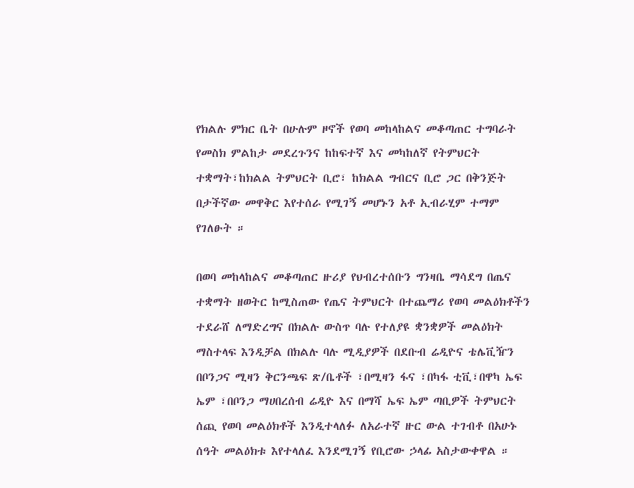የክልሉ ምክር ቤት በሁሉም ዞኖች የወባ መከላከልና መቆጣጠር ተግባራት የመስክ ምልከታ መደረጉንና ከከፍተኛ እና መካከለኛ የትምህርት ተቋማት፣ከክልል ትምህርት ቢሮ፣ ከክልል ግብርና ቢሮ ጋር በቅንጅት በታችኛው መዋቅር እየተሰራ የሚገኝ መሆኑን አቶ ኢብራሂም ተማም የገለፁት ።

በወባ መከላከልና መቆጣጠር ዙሪያ የህብረተሰቡን ግንዛቤ ማሳደግ በጤና ተቋማት ዘወትር ከሚስጠው የጤና ትምህርት በተጨማሪ የወባ መልዕክቶችን ተደራሸ ለማድረግና በክልሉ ውስጥ ባሉ የተለያዩ ቋንቋዎች መልዕክት ማስተላፍ እንዲቻል በክልሉ ባሉ ሚዲያዎች በደቡብ ሬዲዮና ቴሌቪዥን በቦንጋና ሚዛን ቅርንጫፍ ጽ/ቤቶች ፣በሚዛን ፋና ፣በካፋ ቲቪ፣በዋካ ኤፍ ኤም ፣በቦንጋ ማሀበረሰብ ሬዲዮ እና በማሻ ኤፍ ኤም ጣቢዎች ትምህርት ሰጪ የወባ መልዕክቶች እንዲተላለፉ ለአራተኛ ዙር ውል ተገብቶ በአሁኑ ሰዓት መልዕክቱ እየተላለፈ እንደሚገኝ የቢሮው ኃላፊ አስታውቀዋል ።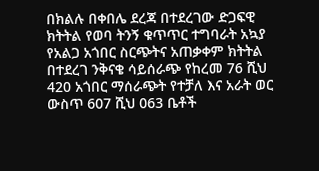በክልሉ በቀበሌ ደረጃ በተደረገው ድጋፍዊ ክትትል የወባ ትንኝ ቁጥጥር ተግባራት አኳያ የአልጋ አጎበር ስርጭትና አጠቃቀም ክትትል በተደረገ ንቅናቄ ሳይሰራጭ የከረመ 76 ሺህ 420 አጎበር ማሰራጭት የተቻለ እና አራት ወር ውስጥ 607 ሺህ 063 ቤቶች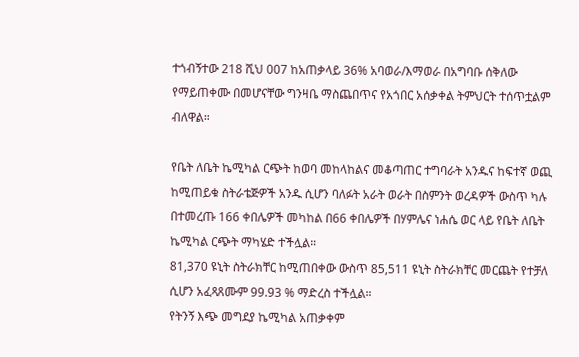ተጎብኝተው 218 ሺህ 007 ከአጠቃላይ 36% አባወራ/እማወራ በአግባቡ ሰቅለው የማይጠቀሙ በመሆናቸው ግንዛቤ ማስጨበጥና የአጎበር አሰቃቀል ትምህርት ተሰጥቷልም ብለዋል።

የቤት ለቤት ኬሚካል ርጭት ከወባ መከላከልና መቆጣጠር ተግባራት አንዱና ከፍተኛ ወጪ ከሚጠይቁ ስትራቴጅዎች አንዱ ሲሆን ባለፉት አራት ወራት በስምንት ወረዳዎች ውስጥ ካሉ በተመረጡ 166 ቀበሌዎች መካከል በ66 ቀበሌዎች በሃምሌና ነሐሴ ወር ላይ የቤት ለቤት ኬሚካል ርጭት ማካሄድ ተችሏል።
81,370 ዩኒት ስትራክቸር ከሚጠበቀው ውስጥ 85,511 ዩኒት ስትራክቸር መርጨት የተቻለ ሲሆን አፈጻጸሙም 99.93 % ማድረስ ተችሏል።
የትንኝ እጭ መግደያ ኬሚካል አጠቃቀም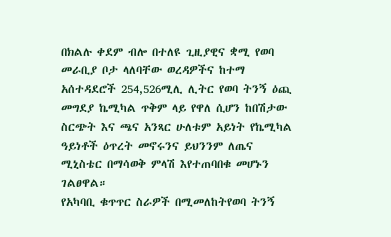በክልሉ ቀደም ብሎ በተለዩ ጊዚያዊና ቋሚ የወባ መራቢያ ቦታ ላለባቸው ወረዳዎችና ከተማ አሰተዳደሮች 254,526ሚሊ ሊትር የወባ ትንኝ ዕጪ መግደያ ኬሚካል ጥቅም ላይ የዋለ ሲሆን ከበሽታው ስርጭት እና ጫና አንጻር ሁለቱም አይነት የኬሚካል ዓይነቶች ዕጥረት መኖሩንና ይህንንም ለጤና ሚኒስቴር በማሳወቅ ምላሽ እየተጠባበቁ መሆኑን ገልፀዋል።
የአካባቢ ቁጥጥር ስራዎች በሚመለከትየወባ ትንኝ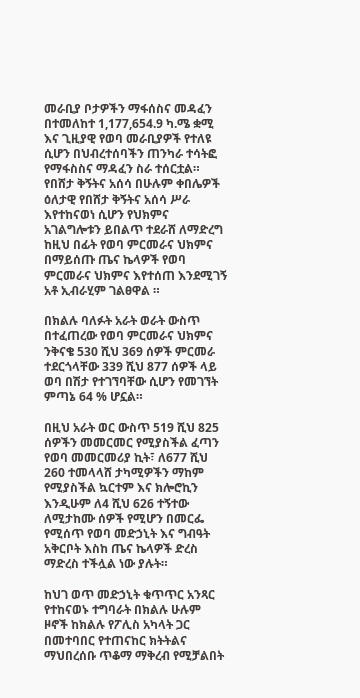መራቢያ ቦታዎችን ማፋሰስና መዳፈን በተመለከተ 1,177,654.9 ካ.ሜ ቋሚ እና ጊዚያዊ የወባ መራቢያዎች የተለዩ ሲሆን በህብረተሰባችን ጠንካራ ተሳትፎ የማፋስስና ማዳፈን ስራ ተሰርቷል።
የበሸታ ቅኝትና አሰሳ በሁሉም ቀበሌዎች ዕለታዊ የበሸታ ቅኝትና አሰሳ ሥራ እየተከናወነ ሲሆን የህክምና አገልግሎቱን ይበልጥ ተደራሸ ለማድረግ ከዚህ በፊት የወባ ምርመራና ህክምና በማይሰጡ ጤና ኬላዎች የወባ ምርመራና ህክምና እየተሰጠ እንደሚገኝ አቶ ኢብራሂም ገልፀዋል ።

በክልሉ ባለፉት አራት ወራት ውስጥ በተፈጠረው የወባ ምርመራና ህክምና ንቅናቄ 530 ሺህ 369 ሰዎች ምርመራ ተደርጎላቸው 339 ሺህ 877 ሰዎች ላይ ወባ በሽታ የተገኘባቸው ሲሆን የመገኘት ምጣኔ 64 % ሆኗል።

በዚህ አራት ወር ውስጥ 519 ሺህ 825 ሰዎችን መመርመር የሚያስችል ፈጣን የወባ መመርመሪያ ኪት፣ ለ677 ሺህ 260 ተመላላሸ ታካሚዎችን ማከም የሚያስችል ኳርተም እና ክሎሮኪን እንዲሁም ለ4 ሺህ 626 ተኝተው ለሚታከሙ ሰዎች የሚሆን በመርፌ የሚሰጥ የወባ መድኃኒት እና ግብዓት አቅርቦት እስከ ጤና ኬላዎች ድረስ ማድረስ ተችሏል ነው ያሉት።

ከህገ ወጥ መድኃኒት ቁጥጥር አንጻር የተከናወኑ ተግባራት በክልሉ ሁሉም ዞኖች ከክልሉ የፖሊስ አካላት ጋር በመተባበር የተጠናከር ክትትልና ማህበረሰቡ ጥቆማ ማቅረብ የሚቻልበት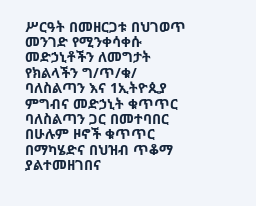ሥርዓት በመዘርጋቱ በህገወጥ መንገድ የሚንቀሳቀሱ መድኃኒቶችን ለመግታት የክልላችን ግ/ጥ/ቁ/ ባለስልጣን እና 1ኢትዮጲያ ምግብና መድኃኒት ቁጥጥር ባለስልጣን ጋር በመተባበር በሁሉም ዞኖች ቁጥጥር በማካሄድና በህዝብ ጥቆማ ያልተመዘገበና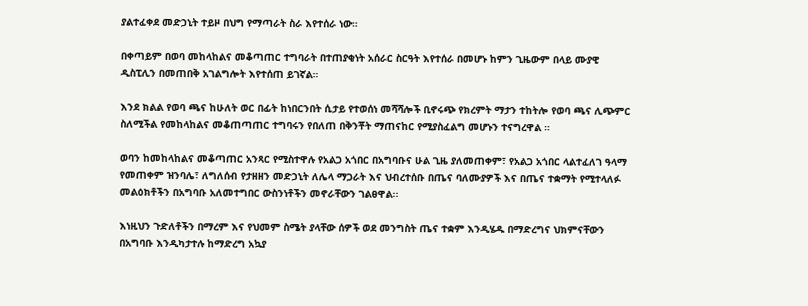ያልተፈቀደ መድኃኒት ተይዞ በህግ የማጣራት ስራ እየተሰራ ነው።

በቀጣይም በወባ መከላከልና መቆጣጠር ተግባራት በተጠያቂነት አሰራር ስርዓት እየተሰራ በመሆኑ ከምን ጊዜውም በላይ ሙያዊ ዲስፒሊን በመጠበቅ አገልግሎት እየተሰጠ ይገኛል።

እንደ ክልል የወባ ጫና ከሁለት ወር በፊት ከነበርንበት ሲታይ የተወሰነ መሻሻሎች ቢኖሩጭ የክረምት ማታን ተከትሎ የወባ ጫና ሊጭምር ስለሚችል የመከላከልና መቆጠጣጠር ተግባሩን የበለጠ በቅንቾት ማጠናከር የሚያስፈልግ መሆኑን ተናግረዋል ።

ወባን ከመከላከልና መቆጣጠር አንጻር የሚስተዋሉ የአልጋ አጎበር በአግባቡና ሁል ጊዜ ያለመጠቀም፣ የአልጋ አጎበር ላልተፈለገ ዓላማ የመጠቀም ዝንባሌ፣ ለግለሰብ የታዘዘን መድኃኒት ለሌላ ማጋራት እና ህብረተሰቡ በጤና ባለሙያዎች እና በጤና ተቋማት የሚተላለፉ መልዕክቶችን በአግባቡ አለመተግበር ውስንነቶችን መኖራቸውን ገልፀዋል፡፡

እነዚህን ጉድለቶችን በማረም እና የህመም ስሜት ያላቸው ሰዎች ወደ መንግስት ጤና ተቋም እንዲሄዱ በማድረግና ህክምናቸውን በአግባቡ እንዲካታተሉ ከማድረግ አኳያ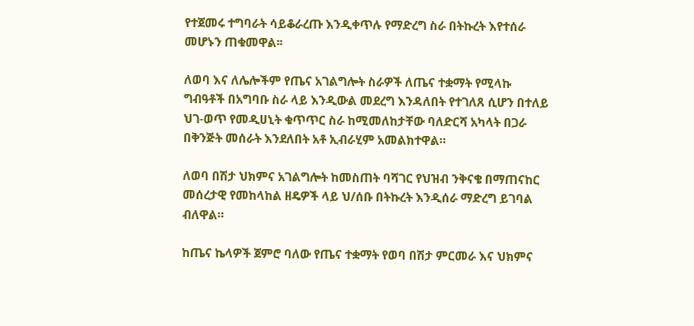የተጀመሩ ተግባራት ሳይቆራረጡ እንዲቀጥሉ የማድረግ ስራ በትኩረት እየተሰራ መሆኑን ጠቁመዋል፡፡

ለወባ እና ለሌሎችም የጤና አገልግሎት ስራዎች ለጤና ተቋማት የሚላኩ ግብዓቶች በአግባቡ ስራ ላይ እንዲውል መደረግ እንዳለበት የተገለጸ ሲሆን በተለይ ህገ-ወጥ የመዲሀኒት ቁጥጥር ስራ ከሚመለከታቸው ባለድርሻ አካላት በጋራ በቅንጅት መሰራት እንደለበት አቶ ኢብራሂም አመልክተዋል።

ለወባ በሽታ ህክምና አገልግሎት ከመስጠት ባሻገር የህዝብ ንቅናቄ በማጠናከር መሰረታዊ የመከላከል ዘዴዎች ላይ ህ/ሰቡ በትኩረት እንዲሰራ ማድረግ ይገባል ብለዋል።

ከጤና ኬላዎች ጀምሮ ባለው የጤና ተቋማት የወባ በሽታ ምርመራ እና ህክምና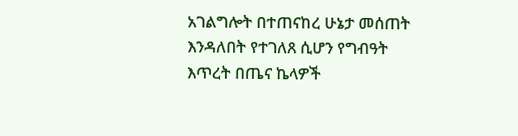አገልግሎት በተጠናከረ ሁኔታ መሰጠት እንዳለበት የተገለጸ ሲሆን የግብዓት እጥረት በጤና ኬላዎች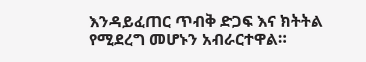እንዳይፈጠር ጥብቅ ድጋፍ እና ክትትል የሚደረግ መሆኑን አብራርተዋል።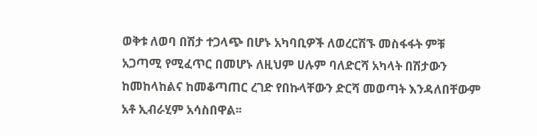ወቅቱ ለወባ በሽታ ተጋላጭ በሆኑ አካባቢዎች ለወረርሽኙ መስፋፋት ምቹ አጋጣሚ የሚፈጥር በመሆኑ ለዚህም ሀሉም ባለድርሻ አካላት በሽታውን ከመከላከልና ከመቆጣጠር ረገድ የበኩላቸውን ድርሻ መወጣት እንዳለበቸውም አቶ ኢብራሂም አሳስበዋል፡፡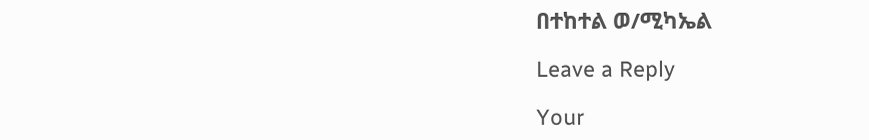በተከተል ወ/ሚካኤል

Leave a Reply

Your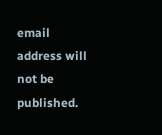email address will not be published.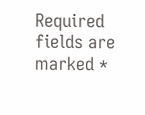Required fields are marked *